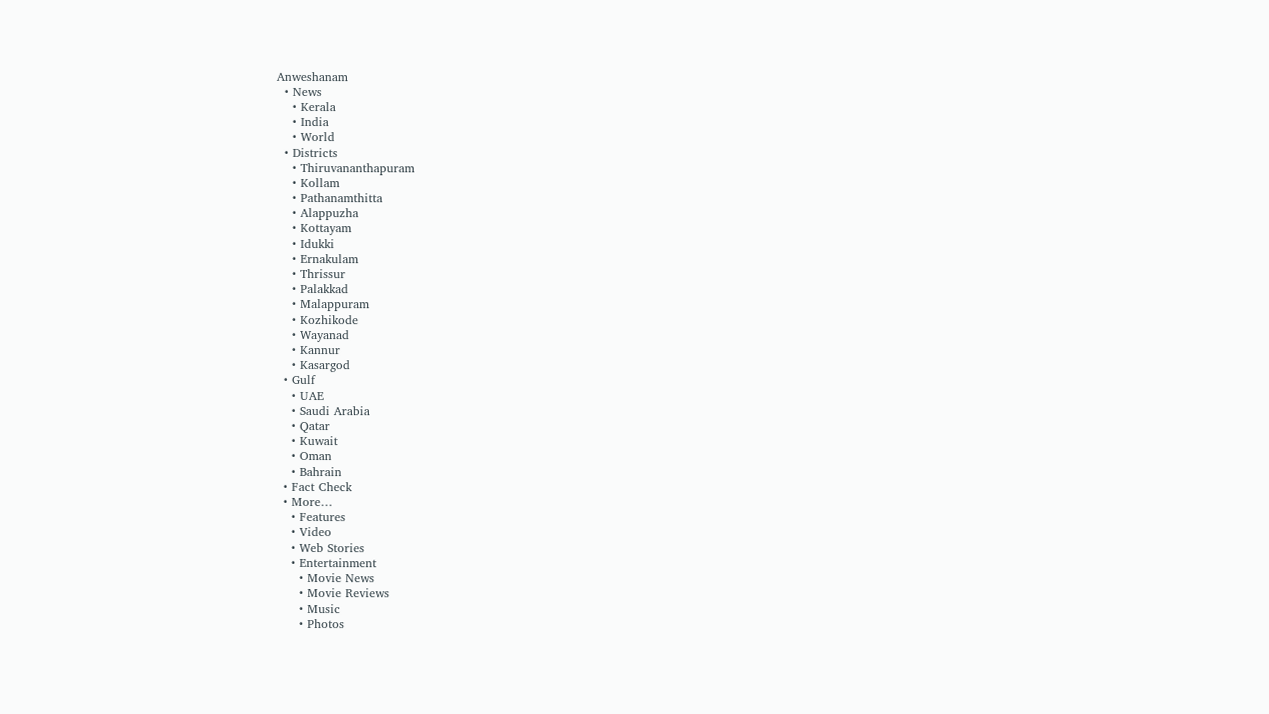Anweshanam
  • News
    • Kerala
    • India
    • World
  • Districts
    • Thiruvananthapuram
    • Kollam
    • Pathanamthitta
    • Alappuzha
    • Kottayam
    • Idukki
    • Ernakulam
    • Thrissur
    • Palakkad
    • Malappuram
    • Kozhikode
    • Wayanad
    • Kannur
    • Kasargod
  • Gulf
    • UAE
    • Saudi Arabia
    • Qatar
    • Kuwait
    • Oman
    • Bahrain
  • Fact Check
  • More…
    • Features
    • Video
    • Web Stories
    • Entertainment
      • Movie News
      • Movie Reviews
      • Music
      • Photos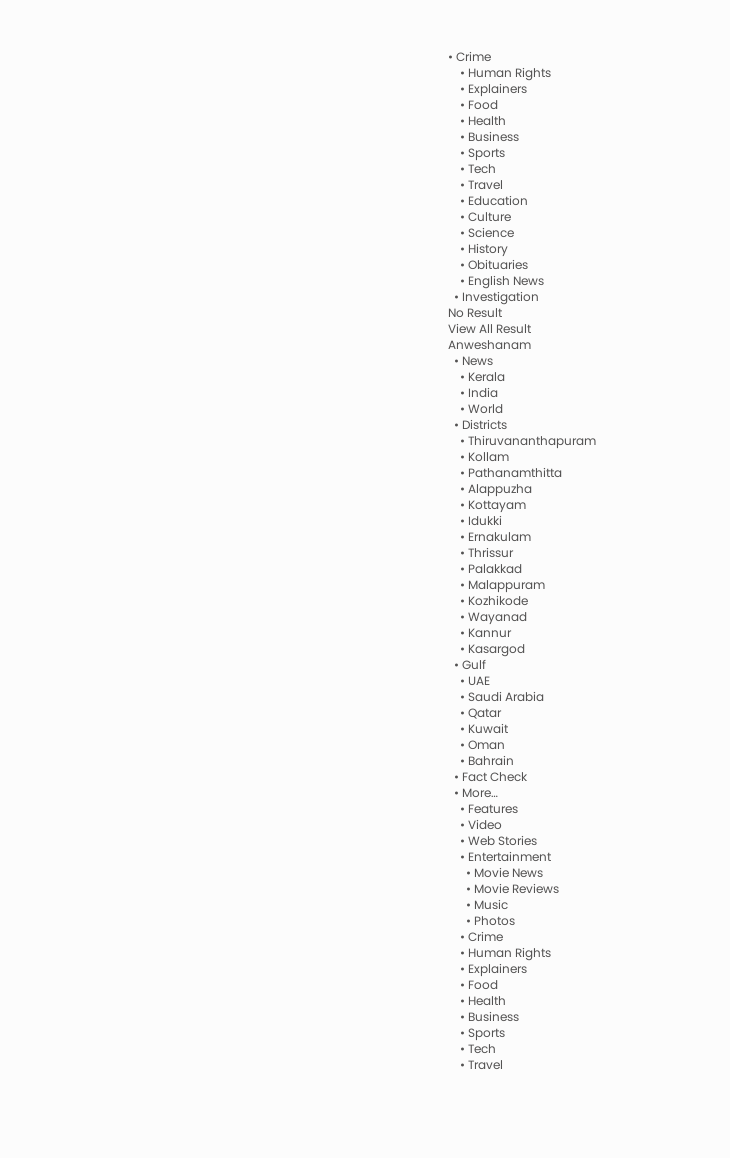• Crime
    • Human Rights
    • Explainers
    • Food
    • Health
    • Business
    • Sports
    • Tech
    • Travel
    • Education
    • Culture
    • Science
    • History
    • Obituaries
    • English News
  • Investigation
No Result
View All Result
Anweshanam
  • News
    • Kerala
    • India
    • World
  • Districts
    • Thiruvananthapuram
    • Kollam
    • Pathanamthitta
    • Alappuzha
    • Kottayam
    • Idukki
    • Ernakulam
    • Thrissur
    • Palakkad
    • Malappuram
    • Kozhikode
    • Wayanad
    • Kannur
    • Kasargod
  • Gulf
    • UAE
    • Saudi Arabia
    • Qatar
    • Kuwait
    • Oman
    • Bahrain
  • Fact Check
  • More…
    • Features
    • Video
    • Web Stories
    • Entertainment
      • Movie News
      • Movie Reviews
      • Music
      • Photos
    • Crime
    • Human Rights
    • Explainers
    • Food
    • Health
    • Business
    • Sports
    • Tech
    • Travel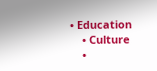• Education
    • Culture
    •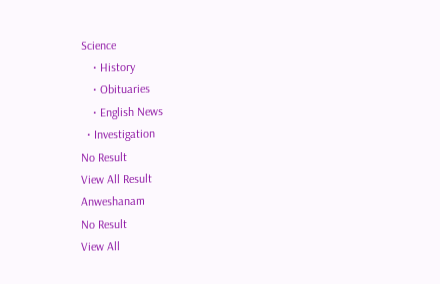Science
    • History
    • Obituaries
    • English News
  • Investigation
No Result
View All Result
Anweshanam
No Result
View All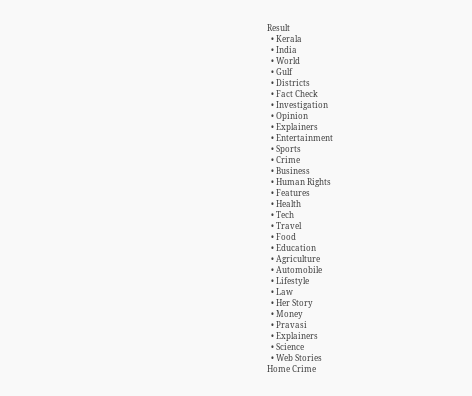Result
  • Kerala
  • India
  • World
  • Gulf
  • Districts
  • Fact Check
  • Investigation
  • Opinion
  • Explainers
  • Entertainment
  • Sports
  • Crime
  • Business
  • Human Rights
  • Features
  • Health
  • Tech
  • Travel
  • Food
  • Education
  • Agriculture
  • Automobile
  • Lifestyle
  • Law
  • Her Story
  • Money
  • Pravasi
  • Explainers
  • Science
  • Web Stories
Home Crime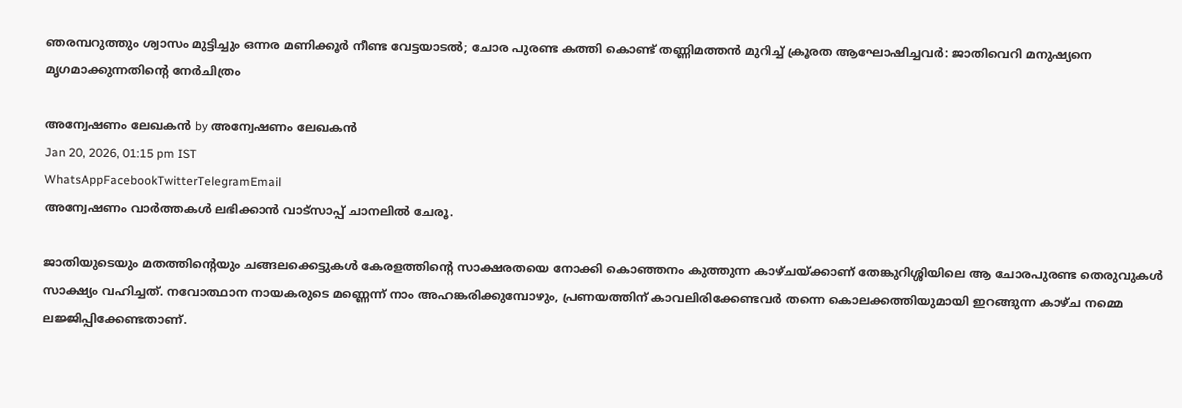ഞരമ്പറുത്തും ശ്വാസം മുട്ടിച്ചും ഒന്നര മണിക്കൂർ നീണ്ട വേട്ടയാടൽ; ചോര പുരണ്ട കത്തി കൊണ്ട് തണ്ണിമത്തൻ മുറിച്ച് ക്രൂരത ആഘോഷിച്ചവർ: ജാതിവെറി മനുഷ്യനെ മൃഗമാക്കുന്നതിന്റെ നേർചിത്രം

അന്വേഷണം ലേഖകൻ by അന്വേഷണം ലേഖകൻ
Jan 20, 2026, 01:15 pm IST
WhatsAppFacebookTwitterTelegramEmail
അന്വേഷണം വാർത്തകൾ ലഭിക്കാന്‍ വാട്സാപ്പ് ചാനലില്‍ ചേരൂ.

ജാതിയുടെയും മതത്തിന്റെയും ചങ്ങലക്കെട്ടുകൾ കേരളത്തിന്റെ സാക്ഷരതയെ നോക്കി കൊഞ്ഞനം കുത്തുന്ന കാഴ്ചയ്ക്കാണ് തേങ്കുറിശ്ശിയിലെ ആ ചോരപുരണ്ട തെരുവുകൾ സാക്ഷ്യം വഹിച്ചത്. നവോത്ഥാന നായകരുടെ മണ്ണെന്ന് നാം അഹങ്കരിക്കുമ്പോഴും, പ്രണയത്തിന് കാവലിരിക്കേണ്ടവർ തന്നെ കൊലക്കത്തിയുമായി ഇറങ്ങുന്ന കാഴ്ച നമ്മെ ലജ്ജിപ്പിക്കേണ്ടതാണ്.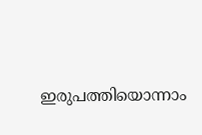ഇരുപത്തിയൊന്നാം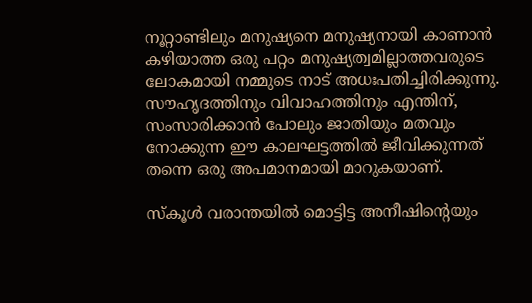നൂറ്റാണ്ടിലും മനുഷ്യനെ മനുഷ്യനായി കാണാൻ കഴിയാത്ത ഒരു പറ്റം മനുഷ്യത്വമില്ലാത്തവരുടെ ലോകമായി നമ്മുടെ നാട് അധഃപതിച്ചിരിക്കുന്നു. സൗഹൃദത്തിനും വിവാഹത്തിനും എന്തിന്, സംസാരിക്കാൻ പോലും ജാതിയും മതവും നോക്കുന്ന ഈ കാലഘട്ടത്തിൽ ജീവിക്കുന്നത് തന്നെ ഒരു അപമാനമായി മാറുകയാണ്.

സ്കൂൾ വരാന്തയിൽ മൊട്ടിട്ട അനീഷിന്റെയും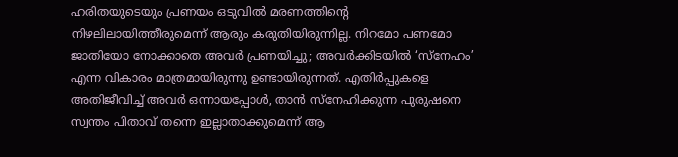ഹരിതയുടെയും പ്രണയം ഒടുവിൽ മരണത്തിന്റെ നിഴലിലായിത്തീരുമെന്ന് ആരും കരുതിയിരുന്നില്ല. നിറമോ പണമോ ജാതിയോ നോക്കാതെ അവർ പ്രണയിച്ചു; അവർക്കിടയിൽ ‘സ്നേഹം’ എന്ന വികാരം മാത്രമായിരുന്നു ഉണ്ടായിരുന്നത്. എതിർപ്പുകളെ അതിജീവിച്ച് അവർ ഒന്നായപ്പോൾ, താൻ സ്നേഹിക്കുന്ന പുരുഷനെ സ്വന്തം പിതാവ് തന്നെ ഇല്ലാതാക്കുമെന്ന് ആ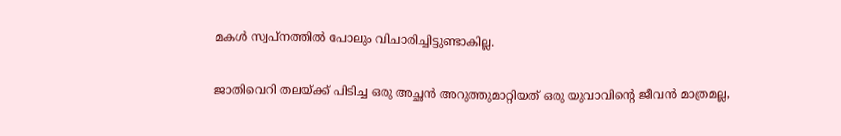മകൾ സ്വപ്നത്തിൽ പോലും വിചാരിച്ചിട്ടുണ്ടാകില്ല.

ജാതിവെറി തലയ്ക്ക് പിടിച്ച ഒരു അച്ഛൻ അറുത്തുമാറ്റിയത് ഒരു യുവാവിന്റെ ജീവൻ മാത്രമല്ല,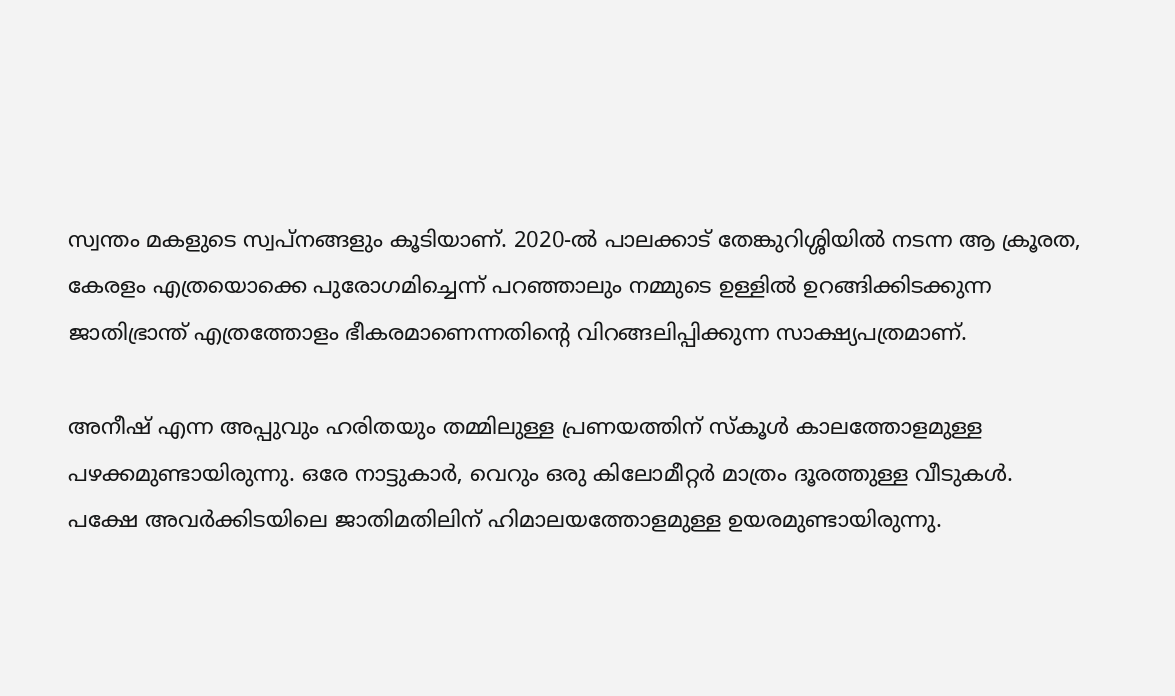സ്വന്തം മകളുടെ സ്വപ്നങ്ങളും കൂടിയാണ്. 2020-ൽ പാലക്കാട് തേങ്കുറിശ്ശിയിൽ നടന്ന ആ ക്രൂരത, കേരളം എത്രയൊക്കെ പുരോഗമിച്ചെന്ന് പറഞ്ഞാലും നമ്മുടെ ഉള്ളിൽ ഉറങ്ങിക്കിടക്കുന്ന ജാതിഭ്രാന്ത് എത്രത്തോളം ഭീകരമാണെന്നതിന്റെ വിറങ്ങലിപ്പിക്കുന്ന സാക്ഷ്യപത്രമാണ്.

അനീഷ് എന്ന അപ്പുവും ഹരിതയും തമ്മിലുള്ള പ്രണയത്തിന് സ്കൂൾ കാലത്തോളമുള്ള പഴക്കമുണ്ടായിരുന്നു. ഒരേ നാട്ടുകാർ, വെറും ഒരു കിലോമീറ്റർ മാത്രം ദൂരത്തുള്ള വീടുകൾ. പക്ഷേ അവർക്കിടയിലെ ജാതിമതിലിന് ഹിമാലയത്തോളമുള്ള ഉയരമുണ്ടായിരുന്നു.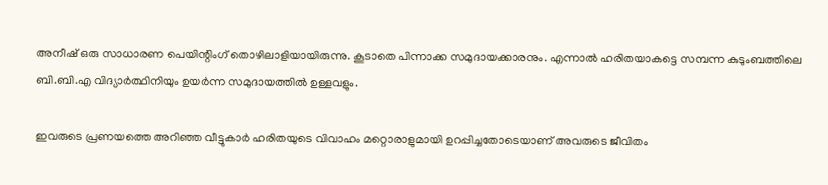അനീഷ് ഒരു സാധാരണ പെയിന്റിംഗ് തൊഴിലാളിയായിരുന്നു. കൂടാതെ പിന്നാക്ക സമുദായക്കാരനും. എന്നാൽ ഹരിതയാകട്ടെ സമ്പന്ന കുടുംബത്തിലെ ബി.ബി.എ വിദ്യാർത്ഥിനിയും ഉയർന്ന സമുദായത്തിൽ ഉള്ളവളും.

ഇവരുടെ പ്രണയത്തെ അറിഞ്ഞ വീട്ടുകാർ ഹരിതയുടെ വിവാഹം മറ്റൊരാളുമായി ഉറപ്പിച്ചതോടെയാണ് അവരുടെ ജീവിതം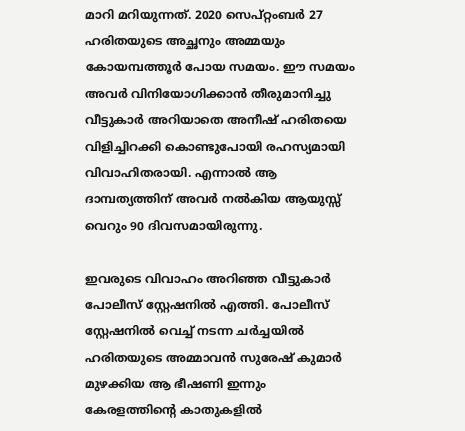മാറി മറിയുന്നത്. 2020 സെപ്റ്റംബർ 27 ഹരിതയുടെ അച്ഛനും അമ്മയും കോയമ്പത്തൂർ പോയ സമയം. ഈ സമയം അവർ വിനിയോഗിക്കാൻ തീരുമാനിച്ചു വീട്ടുകാർ അറിയാതെ അനീഷ് ഹരിതയെ വിളിച്ചിറക്കി കൊണ്ടുപോയി രഹസ്യമായി വിവാഹിതരായി. എന്നാൽ ആ ദാമ്പത്യത്തിന് അവർ നൽകിയ ആയുസ്സ് വെറും 90 ദിവസമായിരുന്നു.

ഇവരുടെ വിവാഹം അറിഞ്ഞ വീട്ടുകാർ പോലീസ് സ്റ്റേഷനിൽ എത്തി. പോലീസ് സ്റ്റേഷനിൽ വെച്ച് നടന്ന ചർച്ചയിൽ ഹരിതയുടെ അമ്മാവൻ സുരേഷ് കുമാർ മുഴക്കിയ ആ ഭീഷണി ഇന്നും കേരളത്തിന്റെ കാതുകളിൽ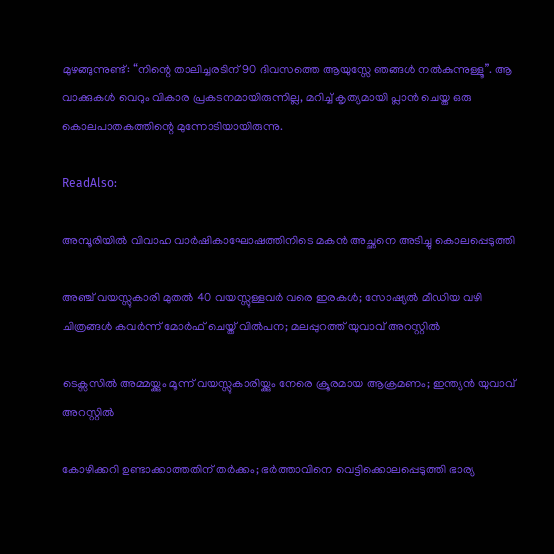മുഴങ്ങുന്നുണ്ട്: “നിന്റെ താലിച്ചരടിന് 90 ദിവസത്തെ ആയുസ്സേ ഞങ്ങൾ നൽകുന്നുള്ളൂ”. ആ വാക്കുകൾ വെറും വികാര പ്രകടനമായിരുന്നില്ല, മറിച്ച് കൃത്യമായി പ്ലാൻ ചെയ്ത ഒരു കൊലപാതകത്തിന്റെ മുന്നോടിയായിരുന്നു.

ReadAlso:

അമ്പൂരിയിൽ വിവാഹ വാർഷികാഘോഷത്തിനിടെ മകൻ അച്ഛനെ അടിച്ചു കൊലപ്പെടുത്തി

അഞ്ച് വയസ്സുകാരി മുതൽ 40 വയസ്സുള്ളവർ വരെ ഇരകൾ; സോഷ്യൽ മീഡിയ വഴി ചിത്രങ്ങൾ കവർന്ന് മോർഫ് ചെയ്ത് വിൽപന; മലപ്പുറത്ത് യുവാവ് അറസ്റ്റിൽ

ടെക്സസിൽ അമ്മയ്ക്കും മൂന്ന് വയസ്സുകാരിയ്ക്കും നേരെ ക്രൂരമായ ആക്രമണം; ഇന്ത്യൻ യുവാവ് അറസ്റ്റിൽ

കോഴിക്കറി ഉണ്ടാക്കാത്തതിന് തർക്കം; ഭർത്താവിനെ വെട്ടിക്കൊലപ്പെടുത്തി ഭാര്യ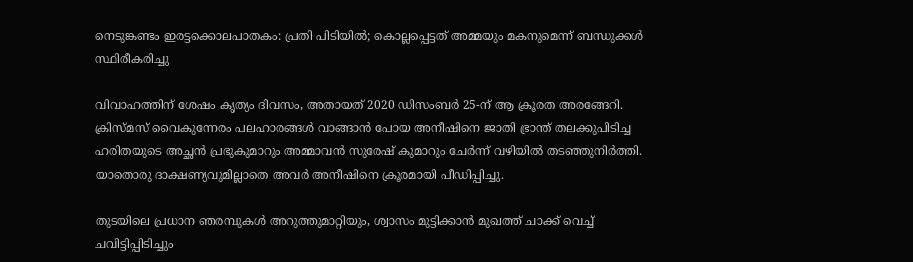നെടുങ്കണ്ടം ഇരട്ടക്കൊലപാതകം: പ്രതി പിടിയിൽ; കൊല്ലപ്പെട്ടത് അമ്മയും മകനുമെന്ന് ബന്ധുക്കൾ സ്ഥിരീകരിച്ചു

വിവാഹത്തിന് ശേഷം കൃത്യം ദിവസം, അതായത് 2020 ഡിസംബർ 25-ന് ആ ക്രൂരത അരങ്ങേറി. ക്രിസ്മസ് വൈകുന്നേരം പലഹാരങ്ങൾ വാങ്ങാൻ പോയ അനീഷിനെ ജാതി ഭ്രാന്ത് തലക്കുപിടിച്ച ഹരിതയുടെ അച്ഛൻ പ്രഭുകുമാറും അമ്മാവൻ സുരേഷ് കുമാറും ചേർന്ന് വഴിയിൽ തടഞ്ഞുനിർത്തി. യാതൊരു ദാക്ഷണ്യവുമില്ലാതെ അവർ അനീഷിനെ ക്രൂരമായി പീഡിപ്പിച്ചു.

തുടയിലെ പ്രധാന ഞരമ്പുകൾ അറുത്തുമാറ്റിയും, ശ്വാസം മുട്ടിക്കാൻ മുഖത്ത് ചാക്ക് വെച്ച് ചവിട്ടിപ്പിടിച്ചും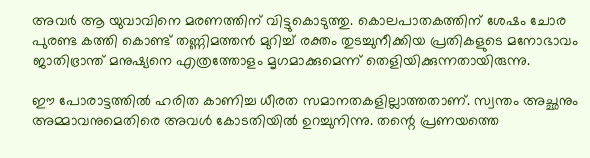അവർ ആ യുവാവിനെ മരണത്തിന് വിട്ടുകൊടുത്തു. കൊലപാതകത്തിന് ശേഷം ചോര പുരണ്ട കത്തി കൊണ്ട് തണ്ണിമത്തൻ മുറിച്ച് രക്തം തുടച്ചുനീക്കിയ പ്രതികളുടെ മനോഭാവം ജാതിഭ്രാന്ത് മനുഷ്യനെ എത്രത്തോളം മൃഗമാക്കുമെന്ന് തെളിയിക്കുന്നതായിരുന്നു.

ഈ പോരാട്ടത്തിൽ ഹരിത കാണിച്ച ധീരത സമാനതകളില്ലാത്തതാണ്. സ്വന്തം അച്ഛനും അമ്മാവനുമെതിരെ അവൾ കോടതിയിൽ ഉറച്ചുനിന്നു. തന്റെ പ്രണയത്തെ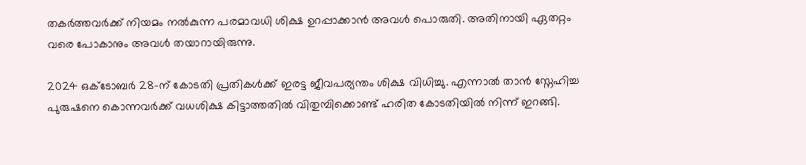തകർത്തവർക്ക് നിയമം നൽകുന്ന പരമാവധി ശിക്ഷ ഉറപ്പാക്കാൻ അവൾ പൊരുതി. അതിനായി ഏതറ്റം വരെ പോകാനും അവൾ തയാറായിരുന്നു.

2024 ഒക്ടോബർ 28-ന് കോടതി പ്രതികൾക്ക് ഇരട്ട ജീവപര്യന്തം ശിക്ഷ വിധിച്ചു. എന്നാൽ താൻ സ്നേഹിച്ച പുരുഷനെ കൊന്നവർക്ക് വധശിക്ഷ കിട്ടാത്തതിൽ വിതുമ്പിക്കൊണ്ട് ഹരിത കോടതിയിൽ നിന്ന് ഇറങ്ങി.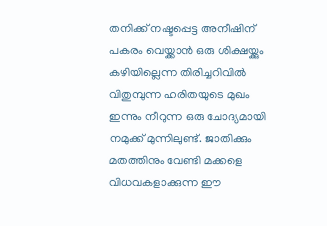തനിക്ക് നഷ്ടപ്പെട്ട അനീഷിന് പകരം വെയ്ക്കാൻ ഒരു ശിക്ഷയ്ക്കും കഴിയില്ലെന്ന തിരിച്ചറിവിൽ വിതുമ്പുന്ന ഹരിതയുടെ മുഖം ഇന്നും നീറുന്ന ഒരു ചോദ്യമായി നമുക്ക് മുന്നിലുണ്ട്. ജാതിക്കും മതത്തിനും വേണ്ടി മക്കളെ വിധവകളാക്കുന്ന ഈ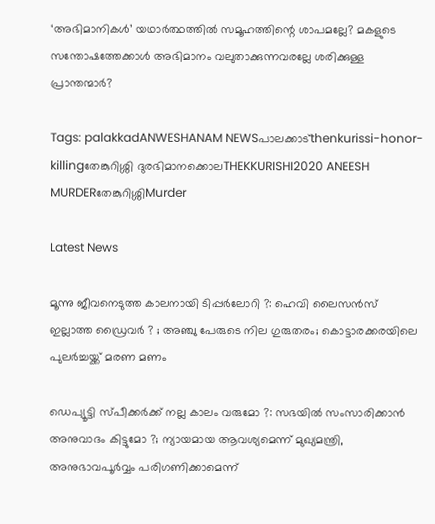‘അഭിമാനികൾ’ യഥാർത്ഥത്തിൽ സമൂഹത്തിന്റെ ശാപമല്ലേ? മകളുടെ സന്തോഷത്തേക്കാൾ അഭിമാനം വലുതാക്കുന്നവരല്ലേ ശരിക്കുള്ള പ്രാന്തന്മാർ?

Tags: palakkadANWESHANAM NEWSപാലക്കാട്thenkurissi-honor-killingതേങ്കുറിശ്ശി ദുരഭിമാനക്കൊലTHEKKURISHI2020 ANEESH MURDERതേങ്കുറിശ്ശിMurder

Latest News

മൂന്നു ജീവനെടുത്ത കാലനായി ടിപ്പര്‍ലോറി ?: ഹെവി ലൈസന്‍സ് ഇല്ലാത്ത ഡ്രൈവര്‍ ? ; അഞ്ചു പേരുടെ നില ഗുരുതരം; കൊട്ടാരക്കരയിലെ പുലര്‍ച്ചയ്ക്ക് മരണ മണം

ഡെപ്യൂട്ടി സ്പീക്കര്‍ക്ക് നല്ല കാലം വരുമോ ?: സഭയില്‍ സംസാരിക്കാന്‍ അനുവാദം കിട്ടുമോ ?; ന്യായമായ ആവശ്യമെന്ന് മുഖ്യമന്ത്രി, അനുഭാവപൂര്‍വ്വം പരിഗണിക്കാമെന്ന്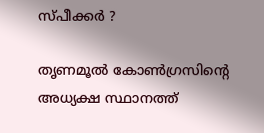സ്പീക്കര്‍ ?

തൃണമൂല്‍ കോണ്‍ഗ്രസിന്റെ അധ്യക്ഷ സ്ഥാനത്ത്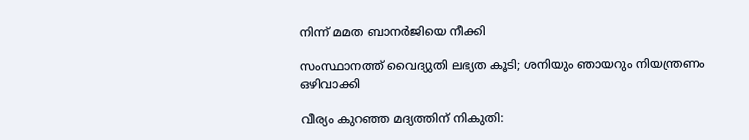നിന്ന് മമത ബാനര്‍ജിയെ നീക്കി

സംസ്ഥാനത്ത് വൈദ്യുതി ലഭ്യത കൂടി; ശനിയും ഞായറും നിയന്ത്രണം ഒഴിവാക്കി

വീര്യം കുറഞ്ഞ മദ്യത്തിന് നികുതി: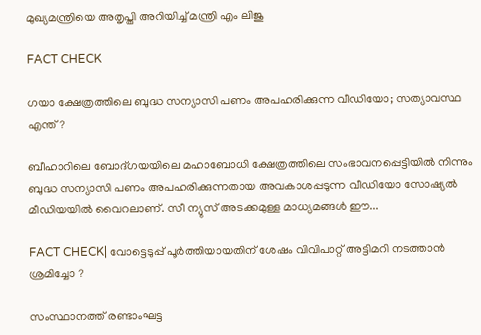മുഖ്യമന്ത്രിയെ അതൃപ്തി അറിയിച്ച് മന്ത്രി എം ലിജു

FACT CHECK

ഗയാ ക്ഷേത്രത്തിലെ ബുദ്ധ സന്യാസി പണം അപഹരിക്കുന്ന വീഡിയോ; സത്യാവസ്ഥ എന്ത്?

ബീഹാറിലെ ബോദ്ഗയയിലെ മഹാബോധി ക്ഷേത്രത്തിലെ സംഭാവനപ്പെട്ടിയില്‍ നിന്നും ബുദ്ധ സന്യാസി പണം അപഹരിക്കുന്നതായ അവകാശപ്പടുന്ന വീഡിയോ സോഷ്യല്‍ മീഡിയയില്‍ വൈറലാണ്. സീ ന്യുസ് അടക്കമുള്ള മാധ്യമങ്ങള്‍ ഈ...

FACT CHECK| വോട്ടെടുപ്പ് പൂർത്തിയായതിന് ശേഷം വിവിപാറ്റ് അട്ടിമറി നടത്താൻ ശ്രമിച്ചോ ?

സംസ്ഥാനത്ത് രണ്ടാംഘട്ട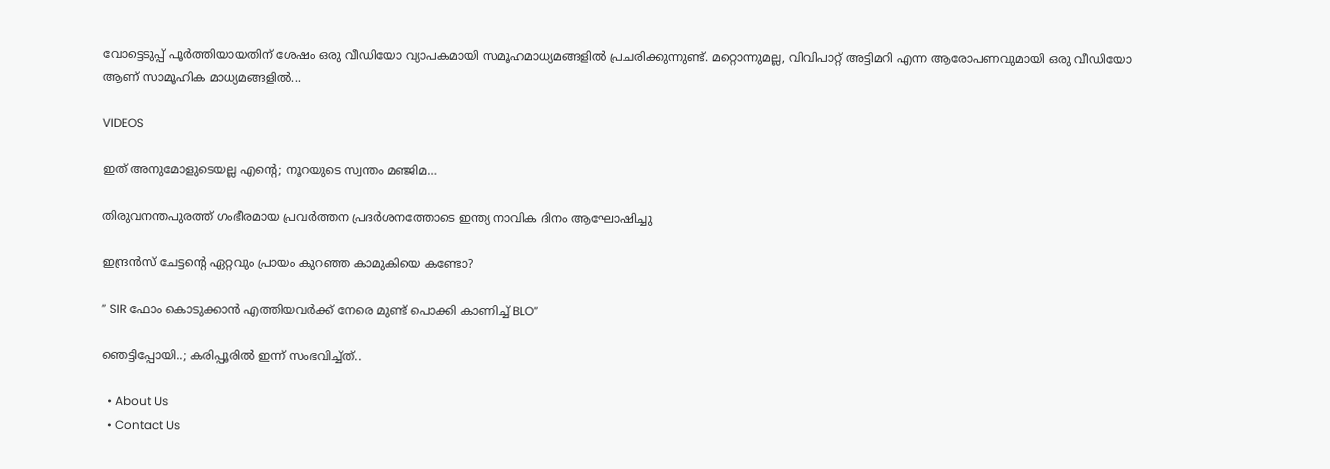വോട്ടെടുപ്പ് പൂർത്തിയായതിന് ശേഷം ഒരു വീഡിയോ വ്യാപകമായി സമൂഹമാധ്യമങ്ങളിൽ പ്രചരിക്കുന്നുണ്ട്. മറ്റൊന്നുമല്ല, വിവിപാറ്റ് അട്ടിമറി എന്ന ആരോപണവുമായി ഒരു വീഡിയോ ആണ് സാമൂഹിക മാധ്യമങ്ങളിൽ...

VIDEOS

ഇത് അനുമോളുടെയല്ല എന്റെ; നൂറയുടെ സ്വന്തം മഞ്ജിമ…

തിരുവനന്തപുരത്ത് ഗംഭീരമായ പ്രവർത്തന പ്രദർശനത്തോടെ ഇന്ത്യ നാവിക ദിനം ആഘോഷിച്ചു

ഇന്ദ്രൻസ് ചേട്ടന്റെ ഏറ്റവും പ്രായം കുറഞ്ഞ കാമുകിയെ കണ്ടോ?

” SIR ഫോം കൊടുക്കാൻ എത്തിയവർക്ക് നേരെ മുണ്ട് പൊക്കി കാണിച്ച് BLO”

ഞെട്ടിപ്പോയി..; കരിപ്പൂരിൽ ഇന്ന് സംഭവിച്ച്ത്..

  • About Us
  • Contact Us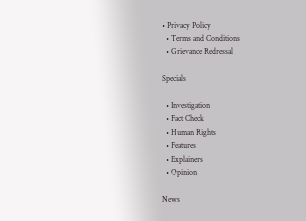• Privacy Policy
  • Terms and Conditions
  • Grievance Redressal

Specials

  • Investigation
  • Fact Check
  • Human Rights
  • Features
  • Explainers
  • Opinion

News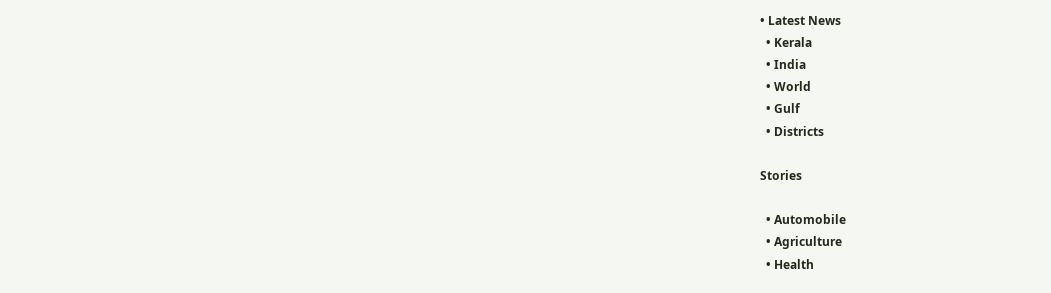• Latest News
  • Kerala
  • India
  • World
  • Gulf
  • Districts

Stories

  • Automobile
  • Agriculture
  • Health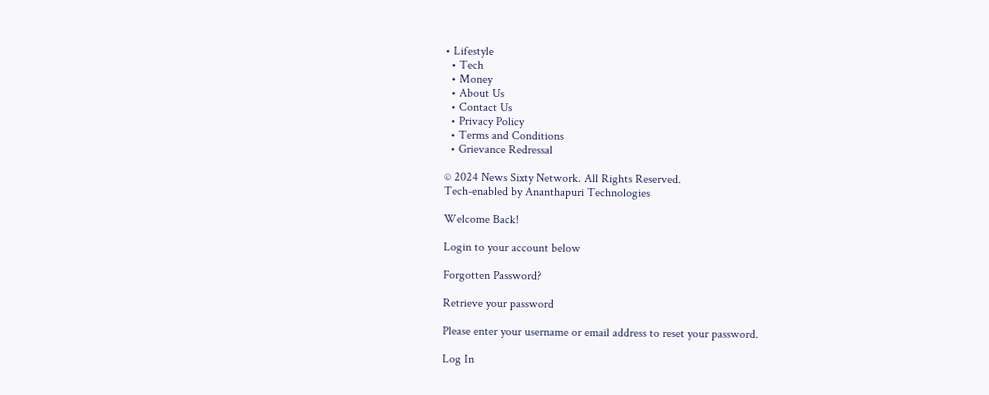• Lifestyle
  • Tech
  • Money
  • About Us
  • Contact Us
  • Privacy Policy
  • Terms and Conditions
  • Grievance Redressal

© 2024 News Sixty Network. All Rights Reserved.
Tech-enabled by Ananthapuri Technologies

Welcome Back!

Login to your account below

Forgotten Password?

Retrieve your password

Please enter your username or email address to reset your password.

Log In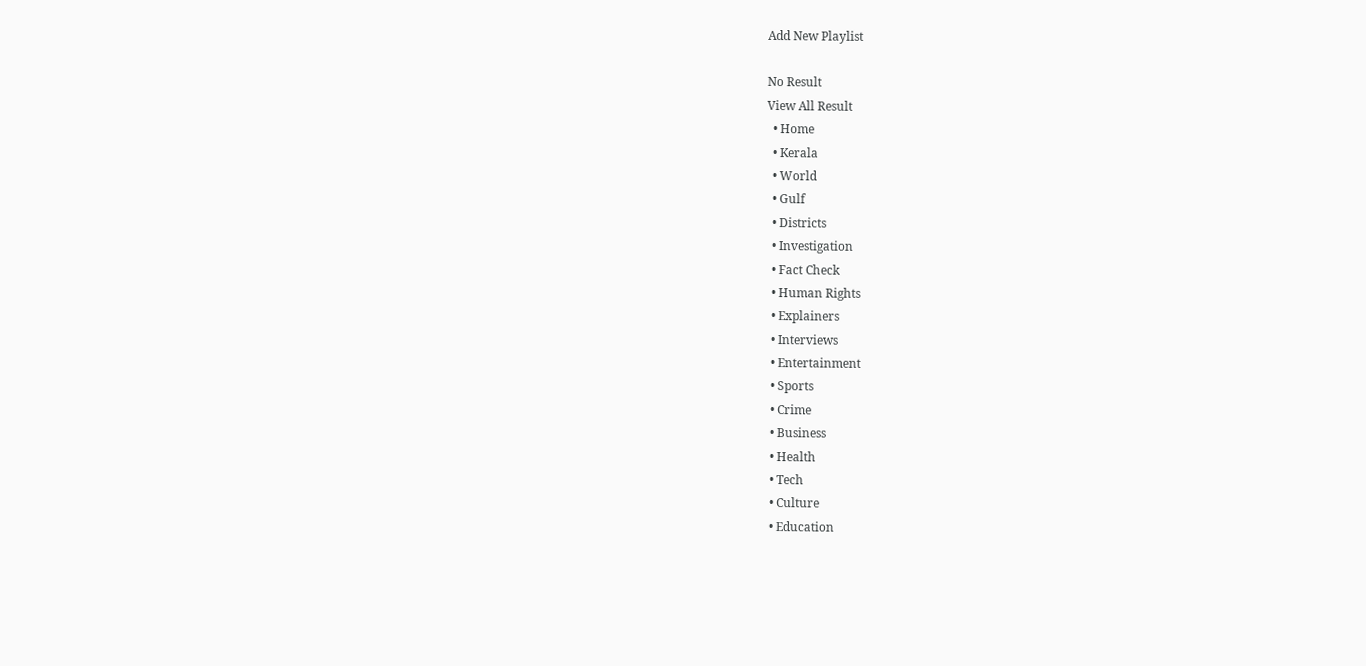Add New Playlist

No Result
View All Result
  • Home
  • Kerala
  • World
  • Gulf
  • Districts
  • Investigation
  • Fact Check
  • Human Rights
  • Explainers
  • Interviews
  • Entertainment
  • Sports
  • Crime
  • Business
  • Health
  • Tech
  • Culture
  • Education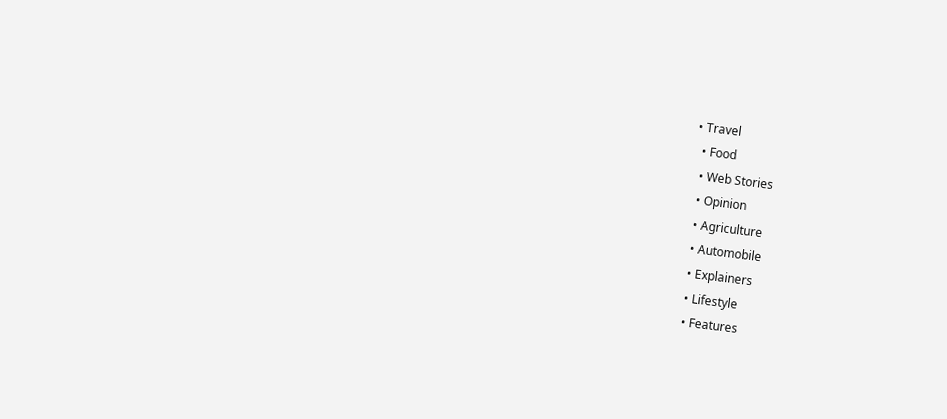• Travel
  • Food
  • Web Stories
  • Opinion
  • Agriculture
  • Automobile
  • Explainers
  • Lifestyle
  • Features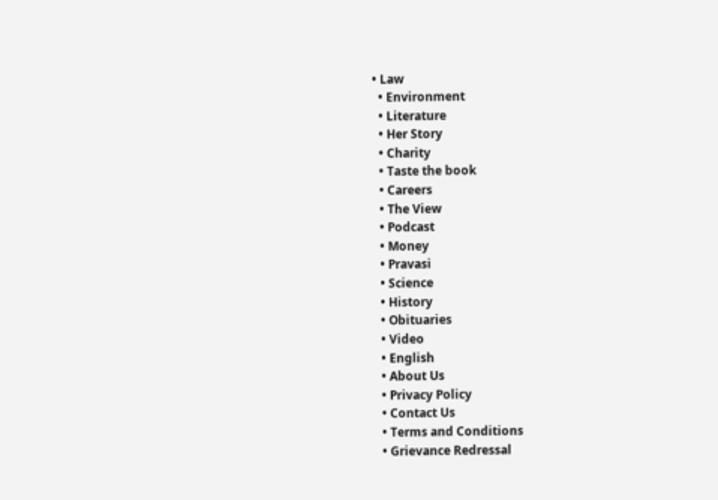• Law
  • Environment
  • Literature
  • Her Story
  • Charity
  • Taste the book
  • Careers
  • The View
  • Podcast
  • Money
  • Pravasi
  • Science
  • History
  • Obituaries
  • Video
  • English
  • About Us
  • Privacy Policy
  • Contact Us
  • Terms and Conditions
  • Grievance Redressal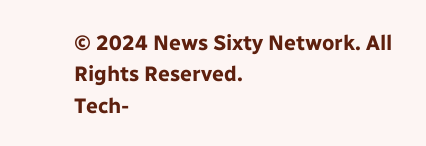© 2024 News Sixty Network. All Rights Reserved.
Tech-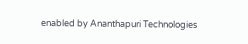enabled by Ananthapuri Technologies